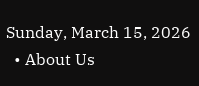Sunday, March 15, 2026
  • About Us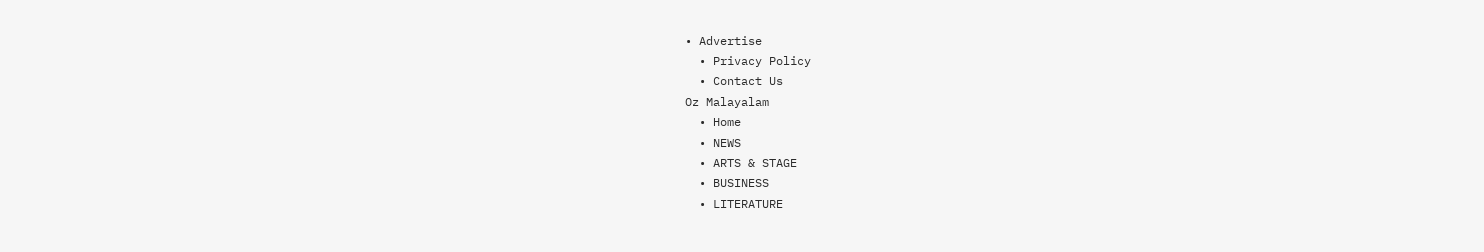• Advertise
  • Privacy Policy
  • Contact Us
Oz Malayalam
  • Home
  • NEWS
  • ARTS & STAGE
  • BUSINESS
  • LITERATURE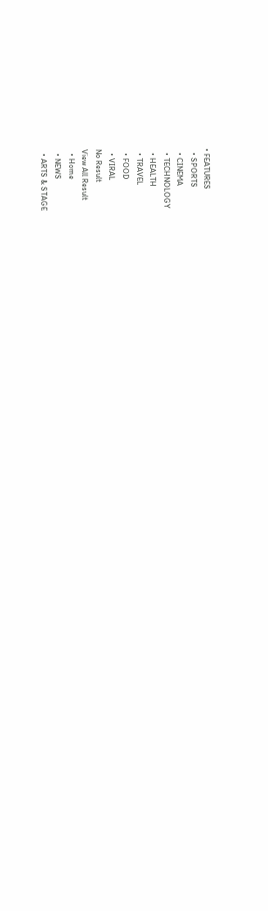• FEATURES
  • SPORTS
  • CINEMA
  • TECHNOLOGY
  • HEALTH
  • TRAVEL
  • FOOD
  • VIRAL
No Result
View All Result
  • Home
  • NEWS
  • ARTS & STAGE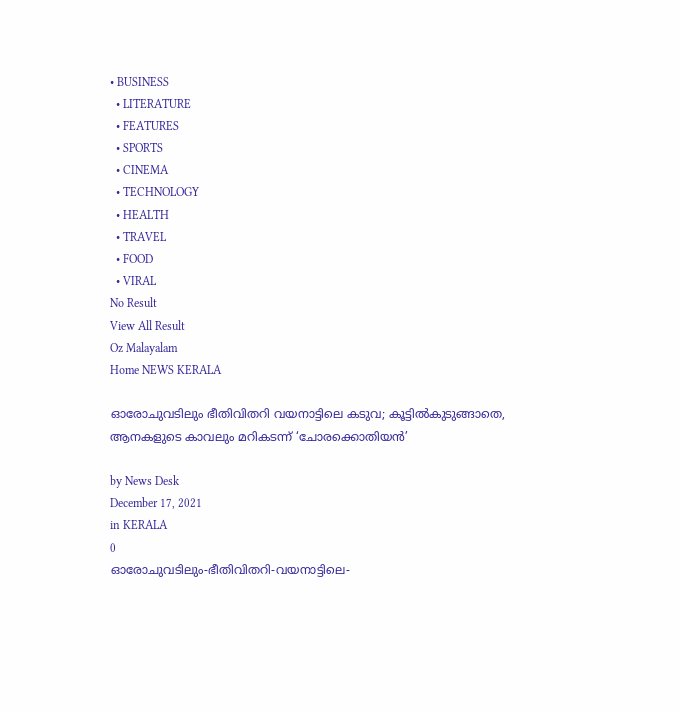• BUSINESS
  • LITERATURE
  • FEATURES
  • SPORTS
  • CINEMA
  • TECHNOLOGY
  • HEALTH
  • TRAVEL
  • FOOD
  • VIRAL
No Result
View All Result
Oz Malayalam
Home NEWS KERALA

ഓരോചുവടിലും ഭീതിവിതറി വയനാട്ടിലെ കടുവ; കൂട്ടില്‍കുടുങ്ങാതെ, ആനകളുടെ കാവലും മറികടന്ന് ‘ചോരക്കൊതിയന്‍’

by News Desk
December 17, 2021
in KERALA
0
ഓരോചുവടിലും-ഭീതിവിതറി-വയനാട്ടിലെ-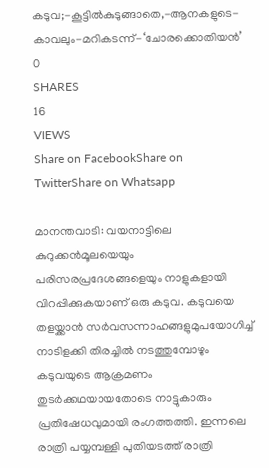കടുവ;-കൂട്ടില്‍കുടുങ്ങാതെ,-ആനകളുടെ-കാവലും-മറികടന്ന്-‘ചോരക്കൊതിയന്‍’
0
SHARES
16
VIEWS
Share on FacebookShare on TwitterShare on Whatsapp

മാനന്തവാടി: വയനാട്ടിലെ കുറുക്കൻമൂലയെയും പരിസരപ്രദേശങ്ങളെയും നാളുകളായി വിറപ്പിക്കുകയാണ് ഒരു കടുവ. കടുവയെ തളയ്ക്കാൻ സർവസന്നാഹങ്ങളുമുപയോഗിച്ച് നാടിളക്കി തിരച്ചിൽ നടത്തുമ്പോഴും കടുവയുടെ ആക്രമണം തുടർക്കഥയായതോടെ നാട്ടുകാരും പ്രതിഷേധവുമായി രംഗത്തത്തി. ഇന്നലെ രാത്രി പയ്യമ്പള്ളി പുതിയടത്ത് രാത്രി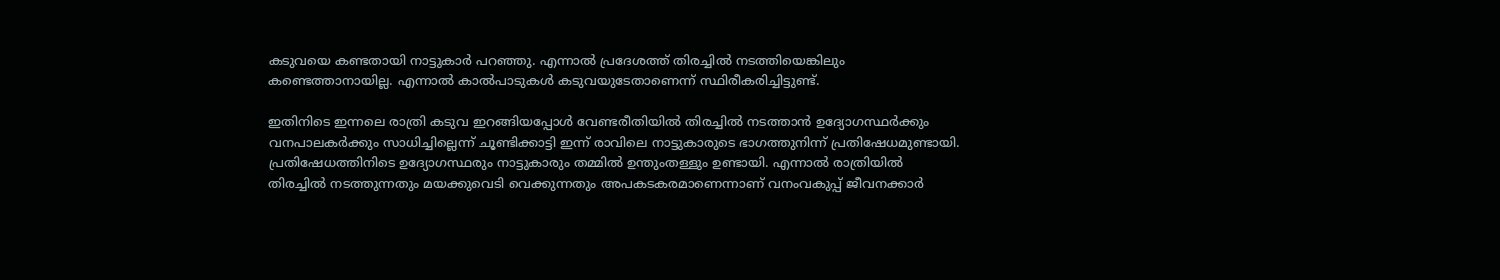കടുവയെ കണ്ടതായി നാട്ടുകാർ പറഞ്ഞു. എന്നാൽ പ്രദേശത്ത് തിരച്ചിൽ നടത്തിയെങ്കിലും കണ്ടെത്താനായില്ല. എന്നാൽ കാൽപാടുകൾ കടുവയുടേതാണെന്ന് സ്ഥിരീകരിച്ചിട്ടുണ്ട്.

ഇതിനിടെ ഇന്നലെ രാത്രി കടുവ ഇറങ്ങിയപ്പോൾ വേണ്ടരീതിയിൽ തിരച്ചിൽ നടത്താൻ ഉദ്യോഗസ്ഥർക്കും വനപാലകർക്കും സാധിച്ചില്ലെന്ന് ചൂണ്ടിക്കാട്ടി ഇന്ന് രാവിലെ നാട്ടുകാരുടെ ഭാഗത്തുനിന്ന് പ്രതിഷേധമുണ്ടായി. പ്രതിഷേധത്തിനിടെ ഉദ്യോഗസ്ഥരും നാട്ടുകാരും തമ്മിൽ ഉന്തുംതള്ളും ഉണ്ടായി. എന്നാൽ രാത്രിയിൽ തിരച്ചിൽ നടത്തുന്നതും മയക്കുവെടി വെക്കുന്നതും അപകടകരമാണെന്നാണ് വനംവകുപ്പ് ജീവനക്കാർ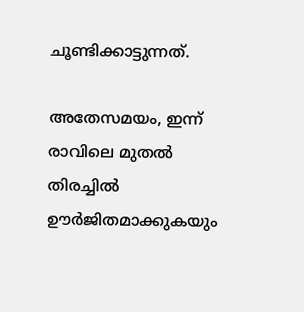ചൂണ്ടിക്കാട്ടുന്നത്.

അതേസമയം, ഇന്ന് രാവിലെ മുതൽ തിരച്ചിൽ ഊർജിതമാക്കുകയും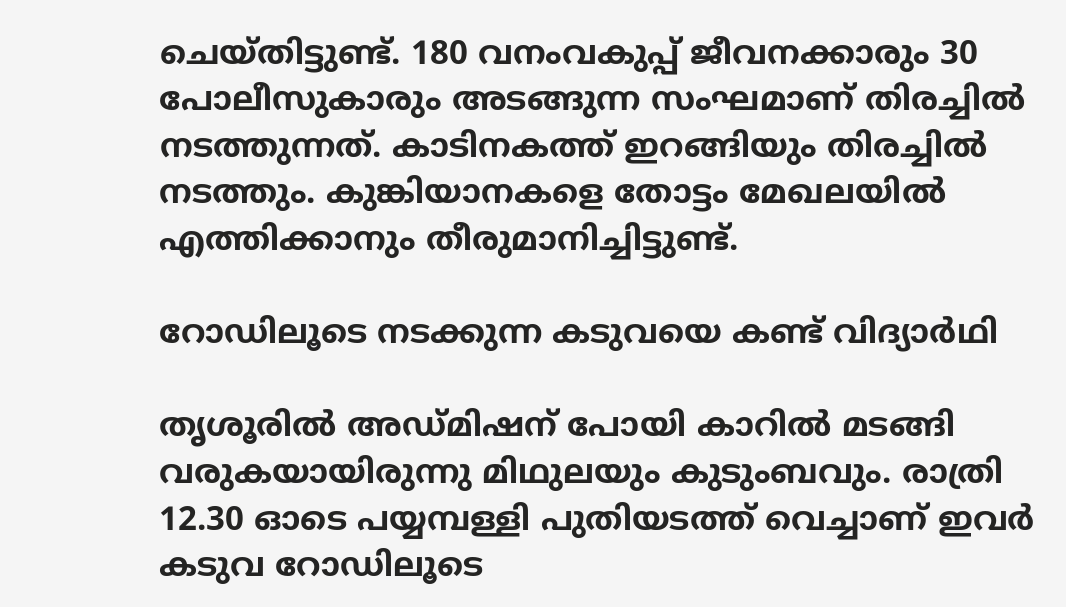ചെയ്തിട്ടുണ്ട്. 180 വനംവകുപ്പ് ജീവനക്കാരും 30 പോലീസുകാരും അടങ്ങുന്ന സംഘമാണ് തിരച്ചിൽ നടത്തുന്നത്. കാടിനകത്ത് ഇറങ്ങിയും തിരച്ചിൽ നടത്തും. കുങ്കിയാനകളെ തോട്ടം മേഖലയിൽ എത്തിക്കാനും തീരുമാനിച്ചിട്ടുണ്ട്.

റോഡിലൂടെ നടക്കുന്ന കടുവയെ കണ്ട് വിദ്യാർഥി

തൃശൂരിൽ അഡ്മിഷന് പോയി കാറിൽ മടങ്ങി വരുകയായിരുന്നു മിഥുലയും കുടുംബവും. രാത്രി 12.30 ഓടെ പയ്യമ്പള്ളി പുതിയടത്ത് വെച്ചാണ് ഇവർ കടുവ റോഡിലൂടെ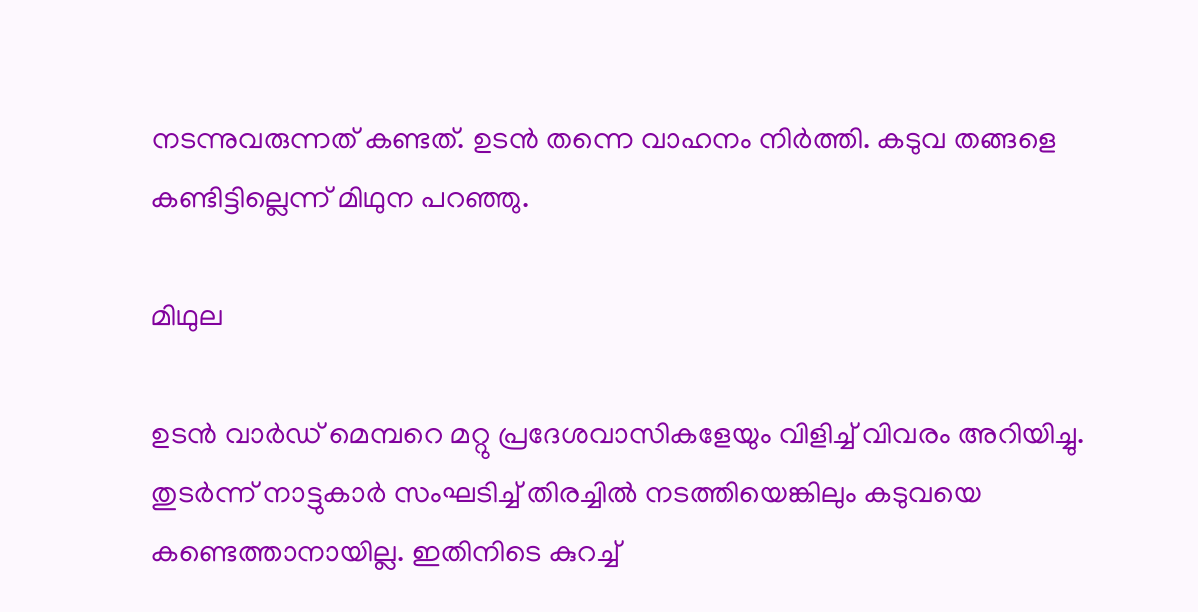നടന്നുവരുന്നത് കണ്ടത്. ഉടൻ തന്നെ വാഹനം നിർത്തി. കടുവ തങ്ങളെ കണ്ടിട്ടില്ലെന്ന് മിഥുന പറഞ്ഞു.

മിഥുല

ഉടൻ വാർഡ് മെമ്പറെ മറ്റു പ്രദേശവാസികളേയും വിളിച്ച് വിവരം അറിയിച്ചു. തുടർന്ന് നാട്ടുകാർ സംഘടിച്ച് തിരച്ചിൽ നടത്തിയെങ്കിലും കടുവയെ കണ്ടെത്താനായില്ല. ഇതിനിടെ കുറച്ച്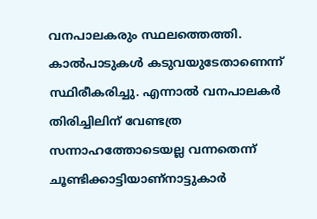വനപാലകരും സ്ഥലത്തെത്തി. കാൽപാടുകൾ കടുവയുടേതാണെന്ന് സ്ഥിരീകരിച്ചു. എന്നാൽ വനപാലകർ തിരിച്ചിലിന് വേണ്ടത്ര സന്നാഹത്തോടെയല്ല വന്നതെന്ന് ചൂണ്ടിക്കാട്ടിയാണ്നാട്ടുകാർ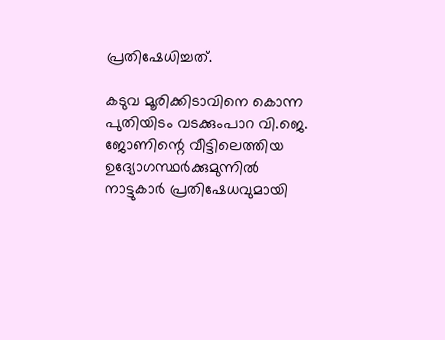പ്രതിഷേധിച്ചത്.

കടുവ മൂരിക്കിടാവിനെ കൊന്ന പുതിയിടം വടക്കുംപാറ വി.ജെ. ജോണിന്റെ വീട്ടിലെത്തിയ ഉദ്യോഗസ്ഥർക്കുമുന്നിൽ നാട്ടുകാർ പ്രതിഷേധവുമായി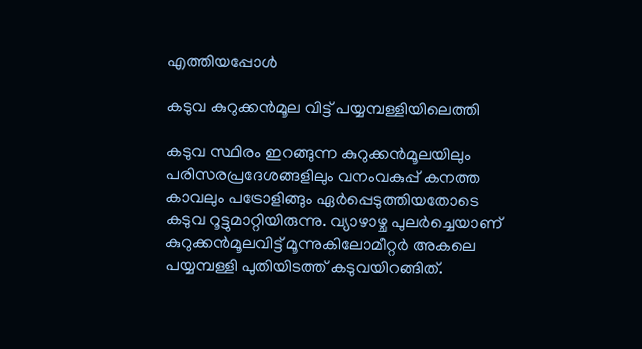എത്തിയപ്പോൾ

കടുവ കുറുക്കൻമൂല വിട്ട് പയ്യമ്പള്ളിയിലെത്തി

കടുവ സ്ഥിരം ഇറങ്ങുന്ന കുറുക്കൻമൂലയിലും പരിസരപ്രദേശങ്ങളിലും വനംവകുപ്പ് കനത്ത കാവലും പട്രോളിങ്ങും ഏർപ്പെടുത്തിയതോടെ കടുവ റൂട്ടുമാറ്റിയിരുന്നു. വ്യാഴാഴ്ച പുലർച്ചെയാണ് കുറുക്കൻമൂലവിട്ട് മൂന്നുകിലോമീറ്റർ അകലെ പയ്യമ്പള്ളി പുതിയിടത്ത് കടുവയിറങ്ങിത്.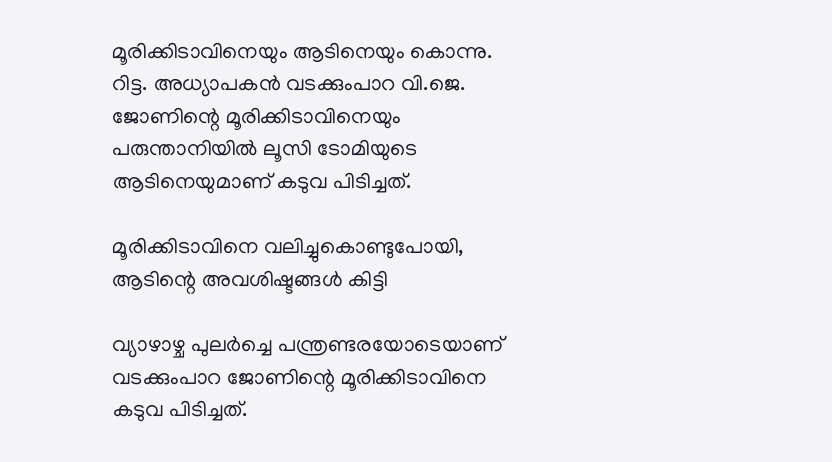മൂരിക്കിടാവിനെയും ആടിനെയും കൊന്നു. റിട്ട. അധ്യാപകൻ വടക്കുംപാറ വി.ജെ. ജോണിന്റെ മൂരിക്കിടാവിനെയും പരുന്താനിയിൽ ലൂസി ടോമിയുടെ ആടിനെയുമാണ് കടുവ പിടിച്ചത്.

മൂരിക്കിടാവിനെ വലിച്ചുകൊണ്ടുപോയി, ആടിന്റെ അവശിഷ്ടങ്ങൾ കിട്ടി

വ്യാഴാഴ്ച പുലർച്ചെ പന്ത്രണ്ടരയോടെയാണ് വടക്കുംപാറ ജോണിന്റെ മൂരിക്കിടാവിനെ കടുവ പിടിച്ചത്.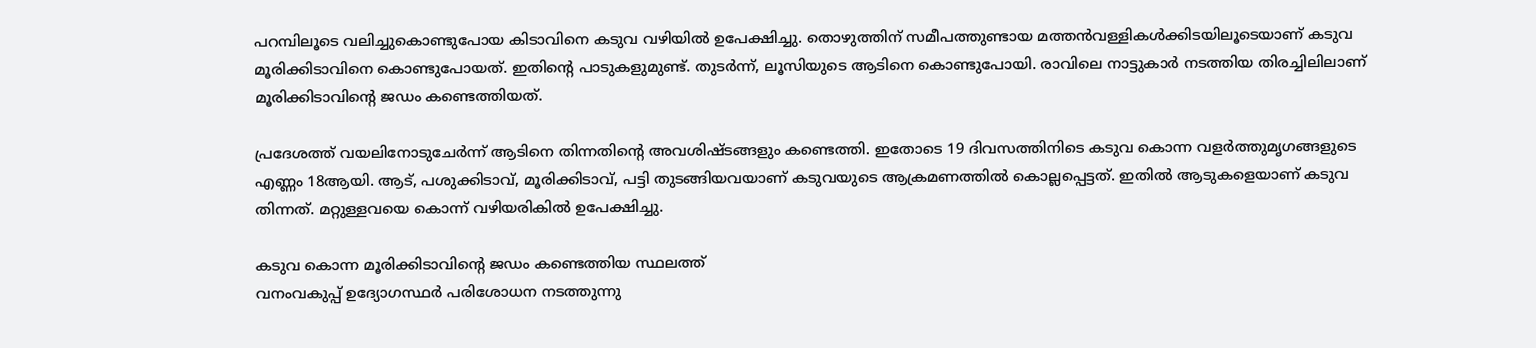പറമ്പിലൂടെ വലിച്ചുകൊണ്ടുപോയ കിടാവിനെ കടുവ വഴിയിൽ ഉപേക്ഷിച്ചു. തൊഴുത്തിന് സമീപത്തുണ്ടായ മത്തൻവള്ളികൾക്കിടയിലൂടെയാണ് കടുവ മൂരിക്കിടാവിനെ കൊണ്ടുപോയത്. ഇതിന്റെ പാടുകളുമുണ്ട്. തുടർന്ന്, ലൂസിയുടെ ആടിനെ കൊണ്ടുപോയി. രാവിലെ നാട്ടുകാർ നടത്തിയ തിരച്ചിലിലാണ് മൂരിക്കിടാവിന്റെ ജഡം കണ്ടെത്തിയത്.

പ്രദേശത്ത് വയലിനോടുചേർന്ന് ആടിനെ തിന്നതിന്റെ അവശിഷ്ടങ്ങളും കണ്ടെത്തി. ഇതോടെ 19 ദിവസത്തിനിടെ കടുവ കൊന്ന വളർത്തുമൃഗങ്ങളുടെ എണ്ണം 18ആയി. ആട്, പശുക്കിടാവ്, മൂരിക്കിടാവ്, പട്ടി തുടങ്ങിയവയാണ് കടുവയുടെ ആക്രമണത്തിൽ കൊല്ലപ്പെട്ടത്. ഇതിൽ ആടുകളെയാണ് കടുവ തിന്നത്. മറ്റുള്ളവയെ കൊന്ന് വഴിയരികിൽ ഉപേക്ഷിച്ചു.

കടുവ കൊന്ന മൂരിക്കിടാവിന്റെ ജഡം കണ്ടെത്തിയ സ്ഥലത്ത്
വനംവകുപ്പ് ഉദ്യോഗസ്ഥർ പരിശോധന നടത്തുന്നു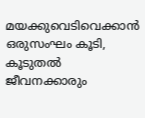മയക്കുവെടിവെക്കാൻ ഒരുസംഘം കൂടി, കൂടുതൽ ജീവനക്കാരും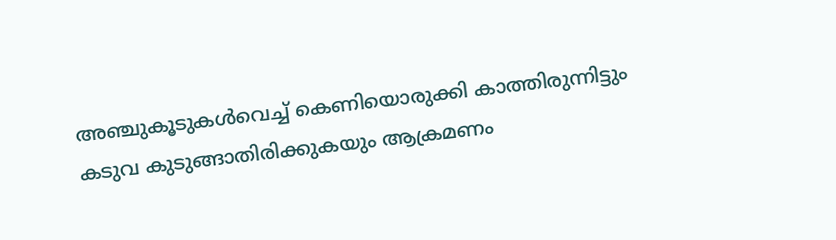അഞ്ചുകൂടുകൾവെച്ച് കെണിയൊരുക്കി കാത്തിരുന്നിട്ടും കടുവ കുടുങ്ങാതിരിക്കുകയും ആക്രമണം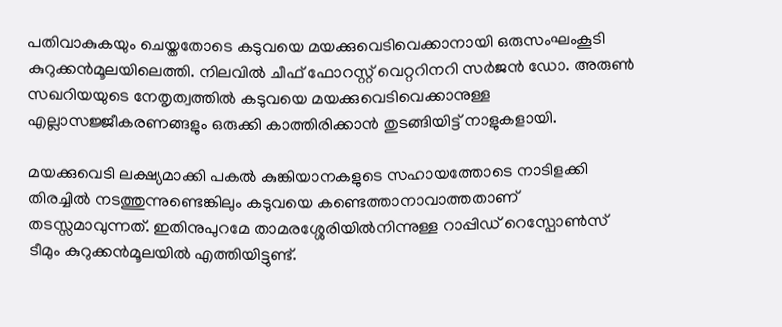പതിവാകുകയും ചെയ്തതോടെ കടുവയെ മയക്കുവെടിവെക്കാനായി ഒരുസംഘംകൂടി കുറുക്കൻമൂലയിലെത്തി. നിലവിൽ ചീഫ് ഫോറസ്റ്റ് വെറ്ററിനറി സർജൻ ഡോ. അരുൺ സഖറിയയുടെ നേതൃത്വത്തിൽ കടുവയെ മയക്കുവെടിവെക്കാനുള്ള എല്ലാസജ്ജീകരണങ്ങളും ഒരുക്കി കാത്തിരിക്കാൻ തുടങ്ങിയിട്ട് നാളുകളായി.

മയക്കുവെടി ലക്ഷ്യമാക്കി പകൽ കുങ്കിയാനകളുടെ സഹായത്തോടെ നാടിളക്കി തിരച്ചിൽ നടത്തുന്നുണ്ടെങ്കിലും കടുവയെ കണ്ടെത്താനാവാത്തതാണ് തടസ്സമാവുന്നത്. ഇതിനുപുറമേ താമരശ്ശേരിയിൽനിന്നുള്ള റാപ്പിഡ് റെസ്പോൺസ് ടീമും കുറുക്കൻമൂലയിൽ എത്തിയിട്ടുണ്ട്.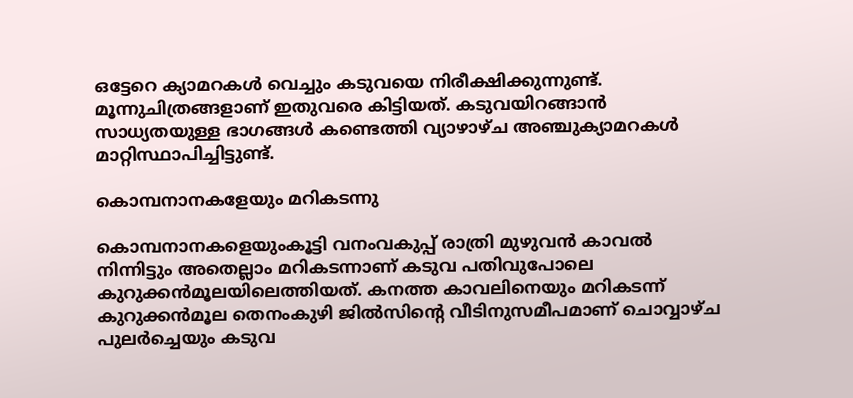ഒട്ടേറെ ക്യാമറകൾ വെച്ചും കടുവയെ നിരീക്ഷിക്കുന്നുണ്ട്. മൂന്നുചിത്രങ്ങളാണ് ഇതുവരെ കിട്ടിയത്. കടുവയിറങ്ങാൻ സാധ്യതയുള്ള ഭാഗങ്ങൾ കണ്ടെത്തി വ്യാഴാഴ്ച അഞ്ചുക്യാമറകൾ മാറ്റിസ്ഥാപിച്ചിട്ടുണ്ട്.

കൊമ്പനാനകളേയും മറികടന്നു

കൊമ്പനാനകളെയുംകൂട്ടി വനംവകുപ്പ് രാത്രി മുഴുവൻ കാവൽ നിന്നിട്ടും അതെല്ലാം മറികടന്നാണ് കടുവ പതിവുപോലെ കുറുക്കൻമൂലയിലെത്തിയത്. കനത്ത കാവലിനെയും മറികടന്ന് കുറുക്കൻമൂല തെനംകുഴി ജിൽസിന്റെ വീടിനുസമീപമാണ് ചൊവ്വാഴ്ച പുലർച്ചെയും കടുവ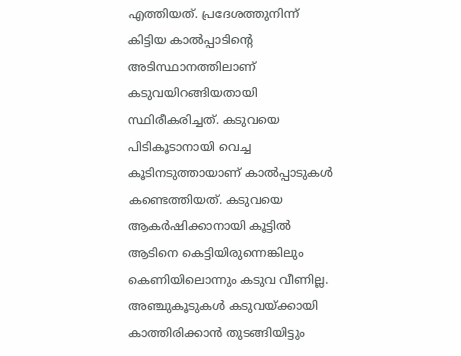എത്തിയത്. പ്രദേശത്തുനിന്ന് കിട്ടിയ കാൽപ്പാടിന്റെ അടിസ്ഥാനത്തിലാണ് കടുവയിറങ്ങിയതായി സ്ഥിരീകരിച്ചത്. കടുവയെ പിടികൂടാനായി വെച്ച കൂടിനടുത്തായാണ് കാൽപ്പാടുകൾ കണ്ടെത്തിയത്. കടുവയെ ആകർഷിക്കാനായി കൂട്ടിൽ ആടിനെ കെട്ടിയിരുന്നെങ്കിലും കെണിയിലൊന്നും കടുവ വീണില്ല. അഞ്ചുകൂടുകൾ കടുവയ്ക്കായി കാത്തിരിക്കാൻ തുടങ്ങിയിട്ടും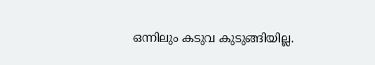ഒന്നിലും കടുവ കുടുങ്ങിയില്ല.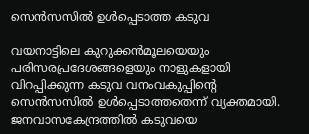സെൻസസിൽ ഉൾപ്പെടാത്ത കടുവ

വയനാട്ടിലെ കുറുക്കൻമൂലയെയും പരിസരപ്രദേശങ്ങളെയും നാളുകളായി വിറപ്പിക്കുന്ന കടുവ വനംവകുപ്പിന്റെ സെൻസസിൽ ഉൾപ്പെടാത്തതെന്ന് വ്യക്തമായി. ജനവാസകേന്ദ്രത്തിൽ കടുവയെ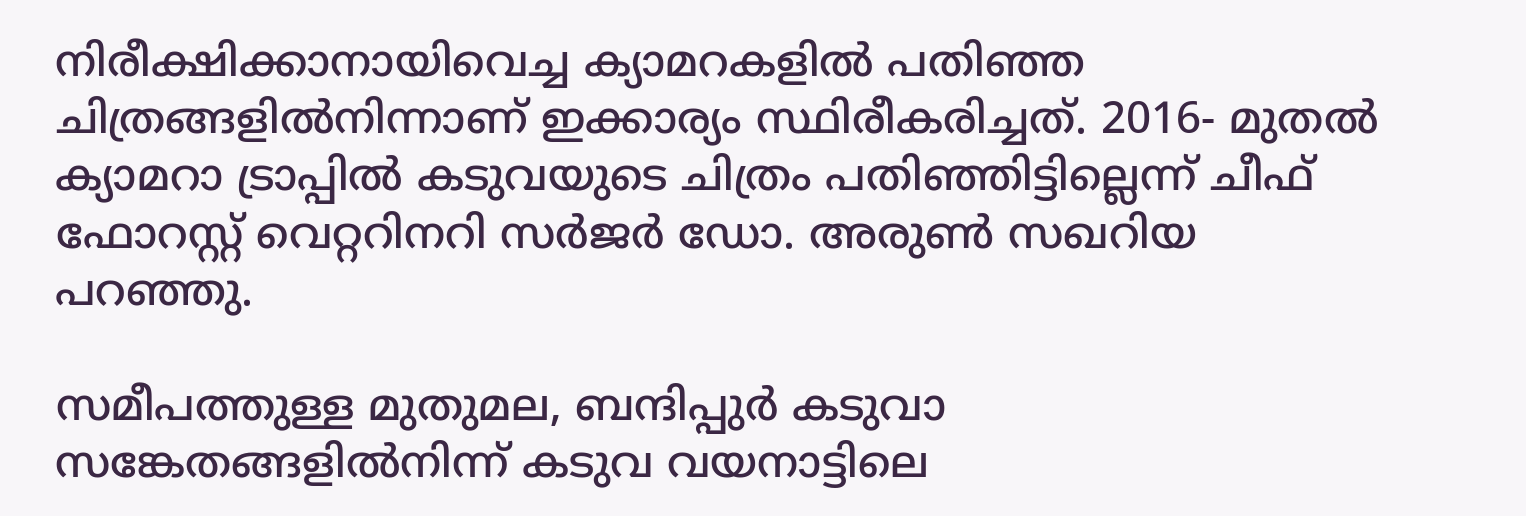നിരീക്ഷിക്കാനായിവെച്ച ക്യാമറകളിൽ പതിഞ്ഞ ചിത്രങ്ങളിൽനിന്നാണ് ഇക്കാര്യം സ്ഥിരീകരിച്ചത്. 2016- മുതൽ ക്യാമറാ ട്രാപ്പിൽ കടുവയുടെ ചിത്രം പതിഞ്ഞിട്ടില്ലെന്ന് ചീഫ് ഫോറസ്റ്റ് വെറ്ററിനറി സർജർ ഡോ. അരുൺ സഖറിയ പറഞ്ഞു.

സമീപത്തുള്ള മുതുമല, ബന്ദിപ്പുർ കടുവാ സങ്കേതങ്ങളിൽനിന്ന് കടുവ വയനാട്ടിലെ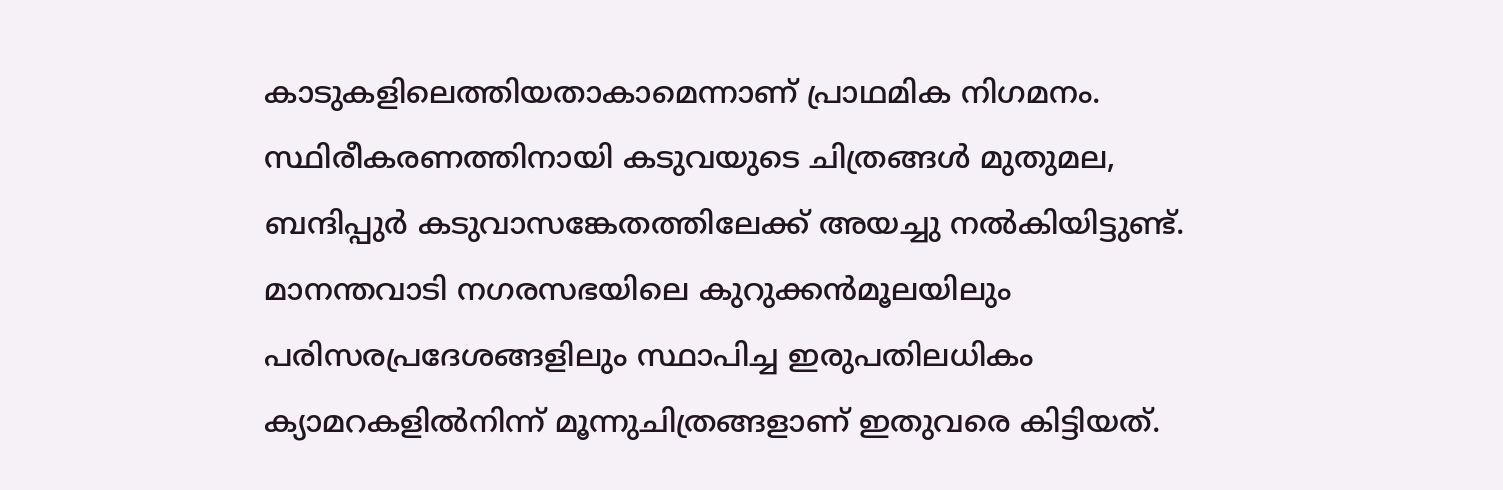കാടുകളിലെത്തിയതാകാമെന്നാണ് പ്രാഥമിക നിഗമനം. സ്ഥിരീകരണത്തിനായി കടുവയുടെ ചിത്രങ്ങൾ മുതുമല, ബന്ദിപ്പുർ കടുവാസങ്കേതത്തിലേക്ക് അയച്ചു നൽകിയിട്ടുണ്ട്. മാനന്തവാടി നഗരസഭയിലെ കുറുക്കൻമൂലയിലും പരിസരപ്രദേശങ്ങളിലും സ്ഥാപിച്ച ഇരുപതിലധികം ക്യാമറകളിൽനിന്ന് മൂന്നുചിത്രങ്ങളാണ് ഇതുവരെ കിട്ടിയത്.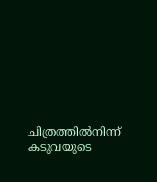ചിത്രത്തിൽനിന്ന് കടുവയുടെ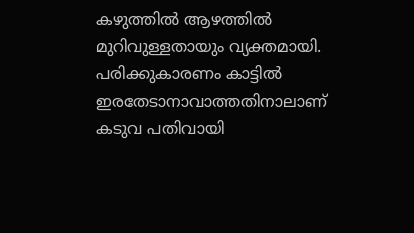കഴുത്തിൽ ആഴത്തിൽ മുറിവുള്ളതായും വ്യക്തമായി. പരിക്കുകാരണം കാട്ടിൽ ഇരതേടാനാവാത്തതിനാലാണ് കടുവ പതിവായി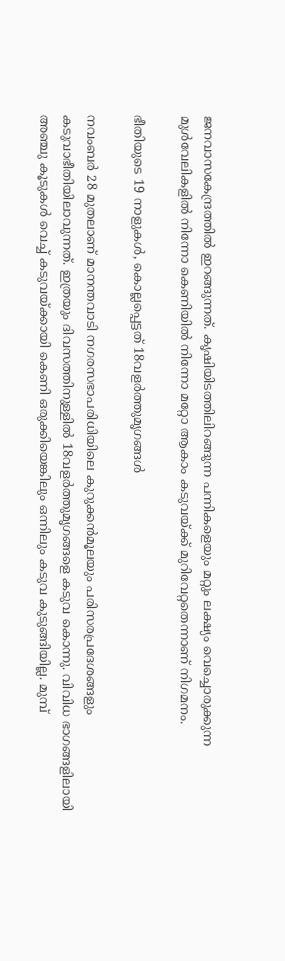ജനവാസകേന്ദ്രത്തിൽ ഇറങ്ങുന്നത്. കൃഷിയിടത്തിലിറങ്ങുന്ന പന്നികളെയും മറ്റും ലക്ഷ്യം വെച്ചൊരുക്കുന്ന മുൾവേലികളിൽ നിന്നോ കെണിയിൽ നിന്നോ മറ്റോ ആകാം കടുവയ്ക്ക് മുറിവേറ്റതെന്നാണ് നിഗമനം.

ഭീതിയുടെ 19 നാളുകൾ, കൊല്ലപ്പെട്ടത് 18വളർത്തുമൃഗങ്ങൾ

നവംബർ 28 മുതലാണ് മാനന്തവാടി നഗരസഭാപരിധിയിലെ കുറുക്കൻമൂലയും പരിസരപ്രദേശങ്ങളും കടുവാഭീതിയിലാവുന്നത്. ഇത്രയും ദിവസത്തിനുള്ളിൽ 18വളർത്തുമൃഗങ്ങളെ കടുവ കൊന്നു. വിവിധ ഭാഗങ്ങളിലായി അഞ്ചു കൂടുകൾ വെച്ച് കടുവയ്ക്കായി കെണി ഒരുക്കിയെങ്കിലും ഒന്നിലും കടുവ കുടുങ്ങിയില്ല. മുമ്പ്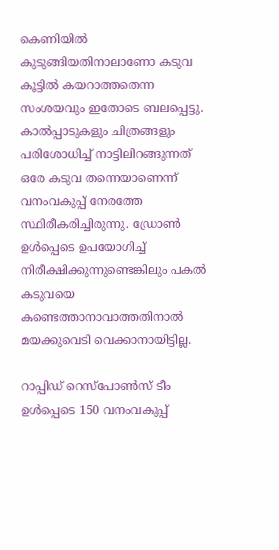കെണിയിൽ കുടുങ്ങിയതിനാലാണോ കടുവ കൂട്ടിൽ കയറാത്തതെന്ന സംശയവും ഇതോടെ ബലപ്പെട്ടു. കാൽപ്പാടുകളും ചിത്രങ്ങളും പരിശോധിച്ച് നാട്ടിലിറങ്ങുന്നത് ഒരേ കടുവ തന്നെയാണെന്ന് വനംവകുപ്പ് നേരത്തേ സ്ഥിരീകരിച്ചിരുന്നു. ഡ്രോൺ ഉൾപ്പെടെ ഉപയോഗിച്ച് നിരീക്ഷിക്കുന്നുണ്ടെങ്കിലും പകൽ കടുവയെ കണ്ടെത്താനാവാത്തതിനാൽ മയക്കുവെടി വെക്കാനായിട്ടില്ല.

റാപ്പിഡ് റെസ്പോൺസ് ടീം ഉൾപ്പെടെ 150 വനംവകുപ്പ്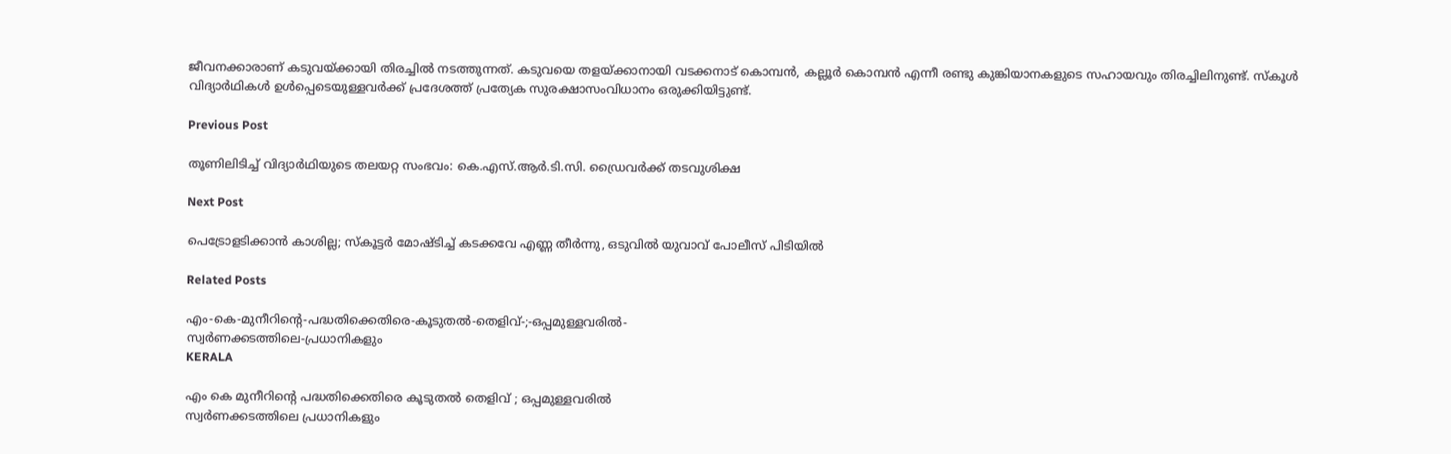ജീവനക്കാരാണ് കടുവയ്ക്കായി തിരച്ചിൽ നടത്തുന്നത്. കടുവയെ തളയ്ക്കാനായി വടക്കനാട് കൊമ്പൻ, കല്ലൂർ കൊമ്പൻ എന്നീ രണ്ടു കുങ്കിയാനകളുടെ സഹായവും തിരച്ചിലിനുണ്ട്. സ്കൂൾ വിദ്യാർഥികൾ ഉൾപ്പെടെയുള്ളവർക്ക് പ്രദേശത്ത് പ്രത്യേക സുരക്ഷാസംവിധാനം ഒരുക്കിയിട്ടുണ്ട്.

Previous Post

തൂണിലിടിച്ച് വിദ്യാർഥിയുടെ തലയറ്റ സംഭവം: കെ.എസ്.ആർ.ടി.സി. ഡ്രൈവർക്ക് തടവുശിക്ഷ

Next Post

പെട്രോളടിക്കാൻ കാശില്ല; സ്കൂട്ടര്‍ മോഷ്ടിച്ച് കടക്കവേ എണ്ണ തീർന്നു, ഒടുവിൽ യുവാവ് പോലീസ് പിടിയില്‍

Related Posts

എം-കെ-മുനീറിന്റെ-പദ്ധതിക്കെതിരെ-കൂടുതൽ-തെളിവ്‌-;-ഒപ്പമുള്ളവരിൽ-
സ്വർണക്കടത്തിലെ-പ്രധാനികളും
KERALA

എം കെ മുനീറിന്റെ പദ്ധതിക്കെതിരെ കൂടുതൽ തെളിവ്‌ ; ഒപ്പമുള്ളവരിൽ
സ്വർണക്കടത്തിലെ പ്രധാനികളും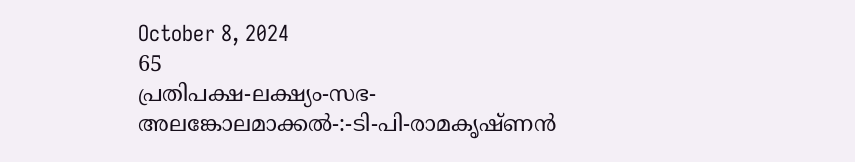October 8, 2024
65
പ്രതിപക്ഷ-ലക്ഷ്യം-സഭ-
അലങ്കോലമാക്കൽ-:-ടി-പി-രാമകൃഷ്‌ണൻ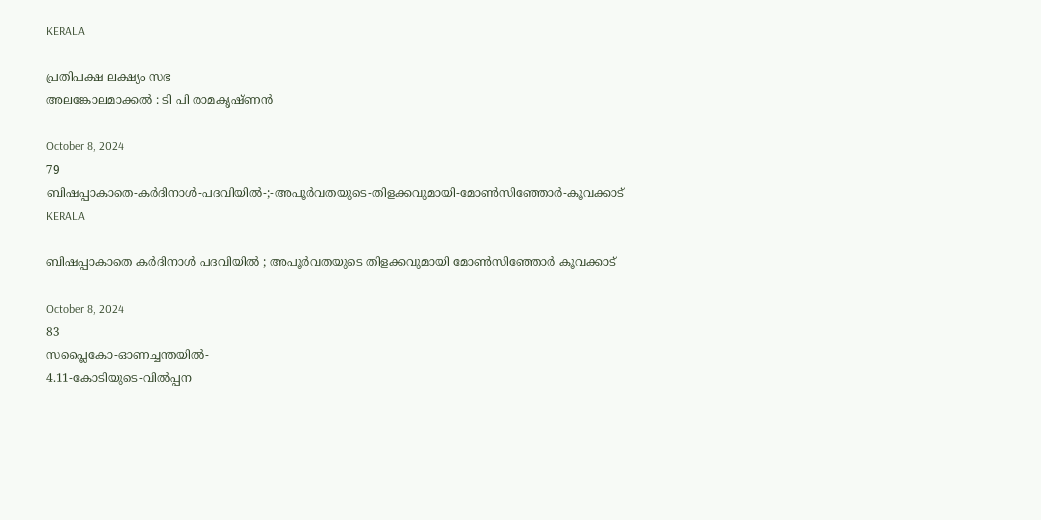KERALA

പ്രതിപക്ഷ ലക്ഷ്യം സഭ
അലങ്കോലമാക്കൽ : ടി പി രാമകൃഷ്‌ണൻ

October 8, 2024
79
ബിഷപ്പാകാതെ-കർദിനാൾ-പദവിയിൽ-;-അപൂർവതയുടെ-തിളക്കവുമായി-മോൺസിഞ്ഞോർ-കൂവക്കാട്‌
KERALA

ബിഷപ്പാകാതെ കർദിനാൾ പദവിയിൽ ; അപൂർവതയുടെ തിളക്കവുമായി മോൺസിഞ്ഞോർ കൂവക്കാട്‌

October 8, 2024
83
സപ്ലൈകോ-ഓണച്ചന്തയിൽ-
4.11-കോടിയുടെ-വിൽപ്പന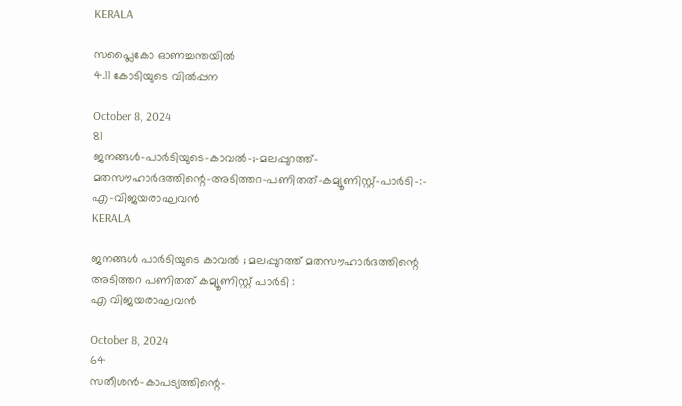KERALA

സപ്ലൈകോ ഓണച്ചന്തയിൽ
4.11 കോടിയുടെ വിൽപ്പന

October 8, 2024
81
ജനങ്ങൾ-പാർടിയുടെ-കാവൽ-;-മലപ്പുറത്ത്-മതസൗഹാർദത്തിന്റെ-അടിത്തറ-പണിതത്-കമ്യൂണിസ്റ്റ്-പാർടി-:-
എ-വിജയരാഘവൻ
KERALA

ജനങ്ങൾ പാർടിയുടെ കാവൽ ; മലപ്പുറത്ത് മതസൗഹാർദത്തിന്റെ അടിത്തറ പണിതത് കമ്യൂണിസ്റ്റ് പാർടി :
എ വിജയരാഘവൻ

October 8, 2024
64
സതീശൻ-കാപട്യത്തിന്റെ-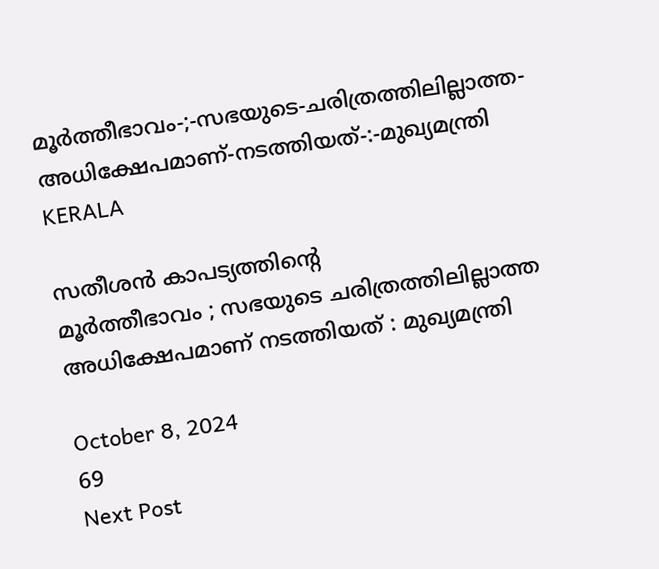മൂർത്തീഭാവം-;-സഭയുടെ-ചരിത്രത്തിലില്ലാത്ത-അധിക്ഷേപമാണ്‌-നടത്തിയത്‌-:-മുഖ്യമന്ത്രി
KERALA

സതീശൻ കാപട്യത്തിന്റെ
മൂർത്തീഭാവം ; സഭയുടെ ചരിത്രത്തിലില്ലാത്ത അധിക്ഷേപമാണ്‌ നടത്തിയത്‌ : മുഖ്യമന്ത്രി

October 8, 2024
69
Next Post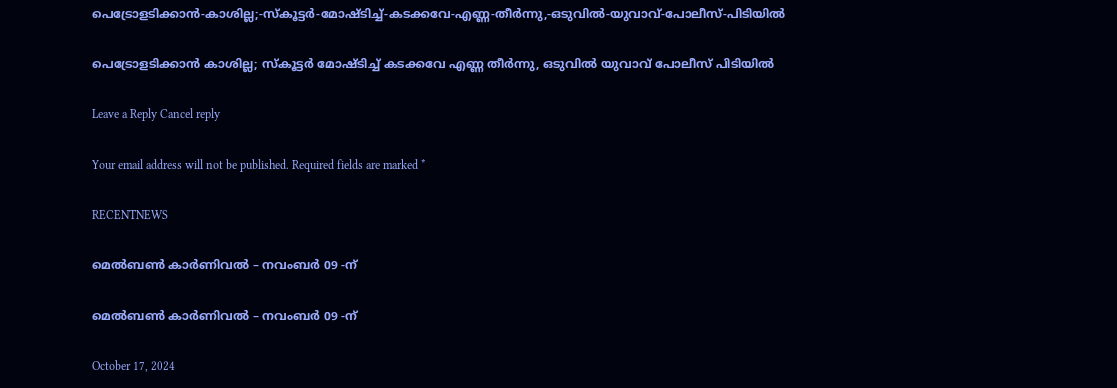പെട്രോളടിക്കാൻ-കാശില്ല;-സ്കൂട്ടര്‍-മോഷ്ടിച്ച്-കടക്കവേ-എണ്ണ-തീർന്നു,-ഒടുവിൽ-യുവാവ്-പോലീസ്-പിടിയില്‍

പെട്രോളടിക്കാൻ കാശില്ല; സ്കൂട്ടര്‍ മോഷ്ടിച്ച് കടക്കവേ എണ്ണ തീർന്നു, ഒടുവിൽ യുവാവ് പോലീസ് പിടിയില്‍

Leave a Reply Cancel reply

Your email address will not be published. Required fields are marked *

RECENTNEWS

മെൽബൺ കാർണിവൽ – നവംബർ 09 -ന്

മെൽബൺ കാർണിവൽ – നവംബർ 09 -ന്

October 17, 2024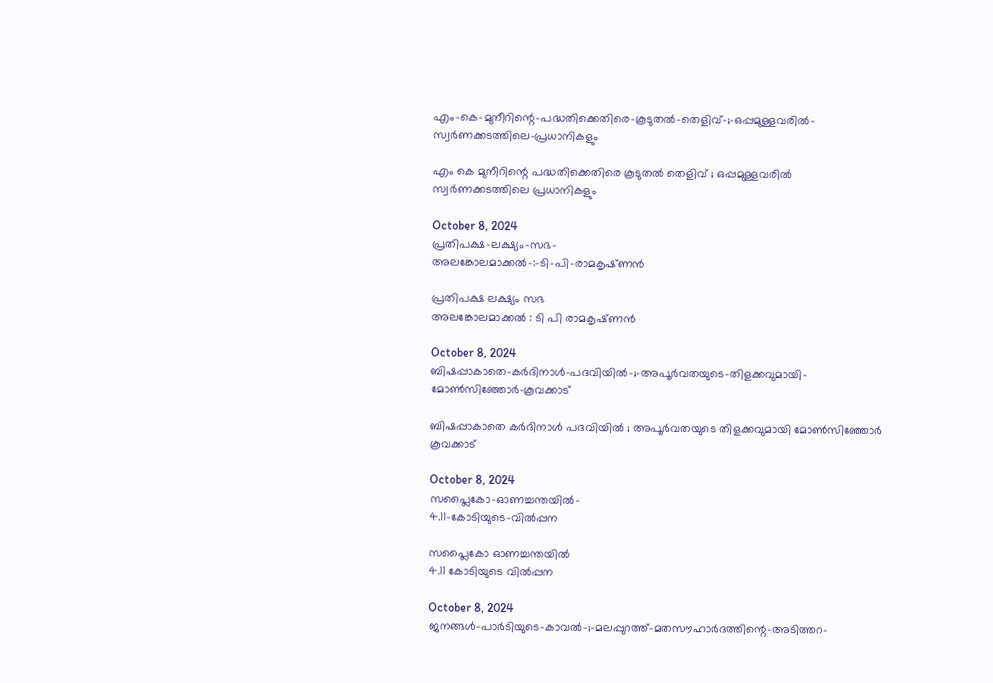എം-കെ-മുനീറിന്റെ-പദ്ധതിക്കെതിരെ-കൂടുതൽ-തെളിവ്‌-;-ഒപ്പമുള്ളവരിൽ-
സ്വർണക്കടത്തിലെ-പ്രധാനികളും

എം കെ മുനീറിന്റെ പദ്ധതിക്കെതിരെ കൂടുതൽ തെളിവ്‌ ; ഒപ്പമുള്ളവരിൽ
സ്വർണക്കടത്തിലെ പ്രധാനികളും

October 8, 2024
പ്രതിപക്ഷ-ലക്ഷ്യം-സഭ-
അലങ്കോലമാക്കൽ-:-ടി-പി-രാമകൃഷ്‌ണൻ

പ്രതിപക്ഷ ലക്ഷ്യം സഭ
അലങ്കോലമാക്കൽ : ടി പി രാമകൃഷ്‌ണൻ

October 8, 2024
ബിഷപ്പാകാതെ-കർദിനാൾ-പദവിയിൽ-;-അപൂർവതയുടെ-തിളക്കവുമായി-മോൺസിഞ്ഞോർ-കൂവക്കാട്‌

ബിഷപ്പാകാതെ കർദിനാൾ പദവിയിൽ ; അപൂർവതയുടെ തിളക്കവുമായി മോൺസിഞ്ഞോർ കൂവക്കാട്‌

October 8, 2024
സപ്ലൈകോ-ഓണച്ചന്തയിൽ-
4.11-കോടിയുടെ-വിൽപ്പന

സപ്ലൈകോ ഓണച്ചന്തയിൽ
4.11 കോടിയുടെ വിൽപ്പന

October 8, 2024
ജനങ്ങൾ-പാർടിയുടെ-കാവൽ-;-മലപ്പുറത്ത്-മതസൗഹാർദത്തിന്റെ-അടിത്തറ-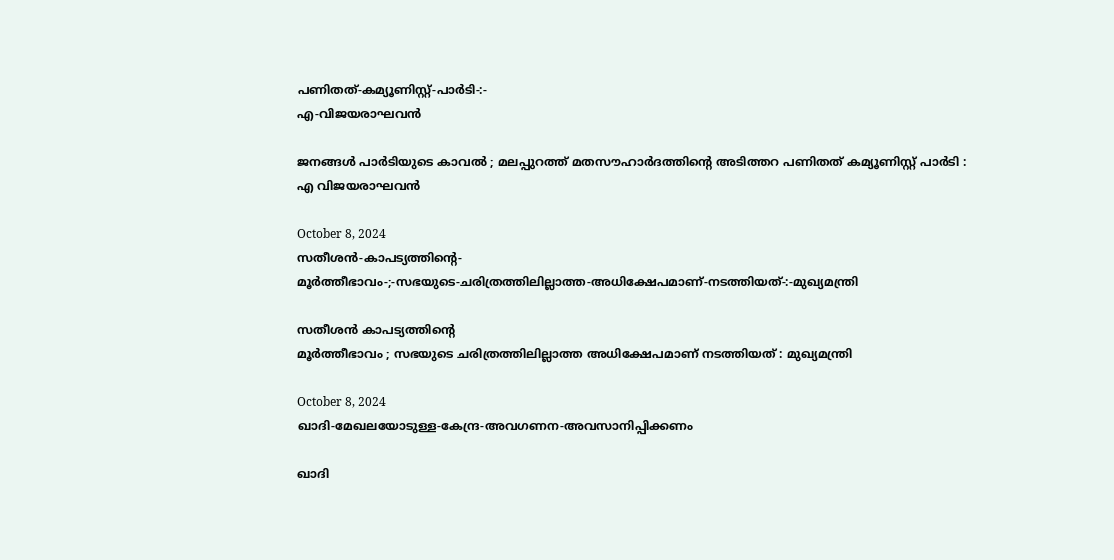പണിതത്-കമ്യൂണിസ്റ്റ്-പാർടി-:-
എ-വിജയരാഘവൻ

ജനങ്ങൾ പാർടിയുടെ കാവൽ ; മലപ്പുറത്ത് മതസൗഹാർദത്തിന്റെ അടിത്തറ പണിതത് കമ്യൂണിസ്റ്റ് പാർടി :
എ വിജയരാഘവൻ

October 8, 2024
സതീശൻ-കാപട്യത്തിന്റെ-
മൂർത്തീഭാവം-;-സഭയുടെ-ചരിത്രത്തിലില്ലാത്ത-അധിക്ഷേപമാണ്‌-നടത്തിയത്‌-:-മുഖ്യമന്ത്രി

സതീശൻ കാപട്യത്തിന്റെ
മൂർത്തീഭാവം ; സഭയുടെ ചരിത്രത്തിലില്ലാത്ത അധിക്ഷേപമാണ്‌ നടത്തിയത്‌ : മുഖ്യമന്ത്രി

October 8, 2024
ഖാദി-മേഖലയോടുള്ള-കേന്ദ്ര-അവഗണന-അവസാനിപ്പിക്കണം

ഖാദി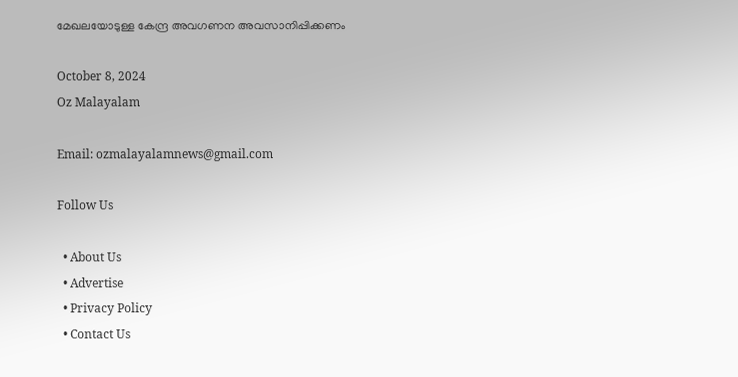മേഖലയോടുള്ള കേന്ദ്ര അവഗണന അവസാനിപ്പിക്കണം

October 8, 2024
Oz Malayalam

Email: ozmalayalamnews@gmail.com

Follow Us

  • About Us
  • Advertise
  • Privacy Policy
  • Contact Us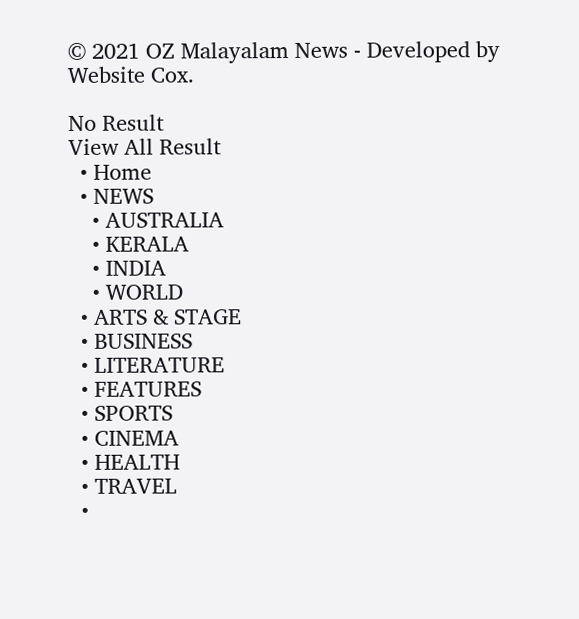© 2021 OZ Malayalam News - Developed by Website Cox.

No Result
View All Result
  • Home
  • NEWS
    • AUSTRALIA
    • KERALA
    • INDIA
    • WORLD
  • ARTS & STAGE
  • BUSINESS
  • LITERATURE
  • FEATURES
  • SPORTS
  • CINEMA
  • HEALTH
  • TRAVEL
  •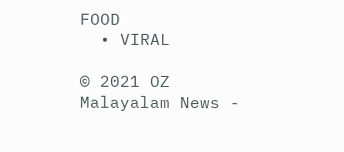FOOD
  • VIRAL

© 2021 OZ Malayalam News -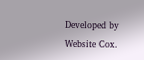Developed by Website Cox.